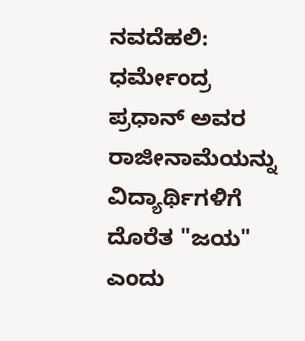ನವದೆಹಲಿ: ಧರ್ಮೇಂದ್ರ ಪ್ರಧಾನ್ ಅವರ ರಾಜೀನಾಮೆಯನ್ನು ವಿದ್ಯಾರ್ಥಿಗಳಿಗೆ ದೊರೆತ "ಜಯ" ಎಂದು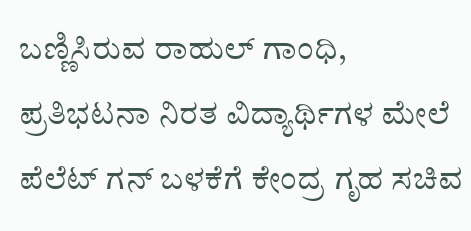ಬಣ್ಣಿಸಿರುವ ರಾಹುಲ್ ಗಾಂಧಿ, ಪ್ರತಿಭಟನಾ ನಿರತ ವಿದ್ಯಾರ್ಥಿಗಳ ಮೇಲೆ ಪೆಲೆಟ್ ಗನ್ ಬಳಕೆಗೆ ಕೇಂದ್ರ ಗೃಹ ಸಚಿವ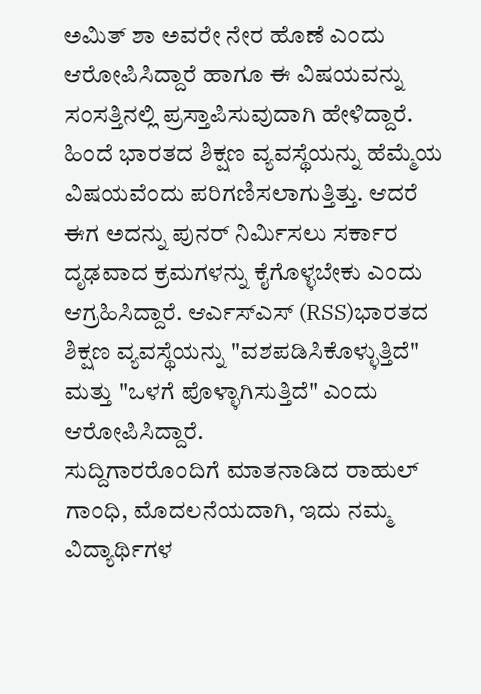ಅಮಿತ್ ಶಾ ಅವರೇ ನೇರ ಹೊಣೆ ಎಂದು ಆರೋಪಿಸಿದ್ದಾರೆ ಹಾಗೂ ಈ ವಿಷಯವನ್ನು ಸಂಸತ್ತಿನಲ್ಲಿ ಪ್ರಸ್ತಾಪಿಸುವುದಾಗಿ ಹೇಳಿದ್ದಾರೆ.
ಹಿಂದೆ ಭಾರತದ ಶಿಕ್ಷಣ ವ್ಯವಸ್ಥೆಯನ್ನು ಹೆಮ್ಮೆಯ ವಿಷಯವೆಂದು ಪರಿಗಣಿಸಲಾಗುತ್ತಿತ್ತು. ಆದರೆ ಈಗ ಅದನ್ನು ಪುನರ್ ನಿರ್ಮಿಸಲು ಸರ್ಕಾರ ದೃಢವಾದ ಕ್ರಮಗಳನ್ನು ಕೈಗೊಳ್ಳಬೇಕು ಎಂದು ಆಗ್ರಹಿಸಿದ್ದಾರೆ. ಆರ್ಎಸ್ಎಸ್ (RSS)ಭಾರತದ ಶಿಕ್ಷಣ ವ್ಯವಸ್ಥೆಯನ್ನು "ವಶಪಡಿಸಿಕೊಳ್ಳುತ್ತಿದೆ" ಮತ್ತು "ಒಳಗೆ ಪೊಳ್ಳಾಗಿಸುತ್ತಿದೆ" ಎಂದು ಆರೋಪಿಸಿದ್ದಾರೆ.
ಸುದ್ದಿಗಾರರೊಂದಿಗೆ ಮಾತನಾಡಿದ ರಾಹುಲ್ ಗಾಂಧಿ, ಮೊದಲನೆಯದಾಗಿ, ಇದು ನಮ್ಮ ವಿದ್ಯಾರ್ಥಿಗಳ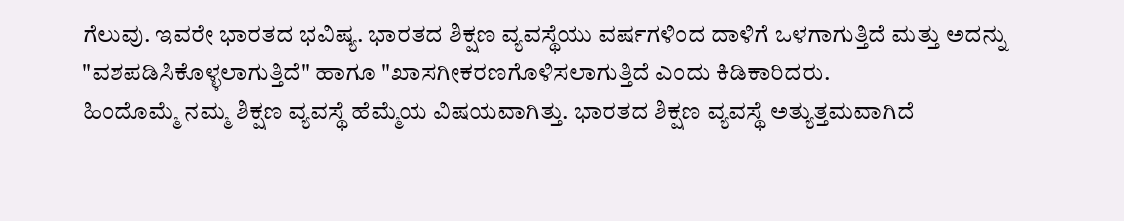ಗೆಲುವು. ಇವರೇ ಭಾರತದ ಭವಿಷ್ಯ. ಭಾರತದ ಶಿಕ್ಷಣ ವ್ಯವಸ್ಥೆಯು ವರ್ಷಗಳಿಂದ ದಾಳಿಗೆ ಒಳಗಾಗುತ್ತಿದೆ ಮತ್ತು ಅದನ್ನು "ವಶಪಡಿಸಿಕೊಳ್ಳಲಾಗುತ್ತಿದೆ" ಹಾಗೂ "ಖಾಸಗೀಕರಣಗೊಳಿಸಲಾಗುತ್ತಿದೆ ಎಂದು ಕಿಡಿಕಾರಿದರು.
ಹಿಂದೊಮ್ಮೆ ನಮ್ಮ ಶಿಕ್ಷಣ ವ್ಯವಸ್ಥೆ ಹೆಮ್ಮೆಯ ವಿಷಯವಾಗಿತ್ತು. ಭಾರತದ ಶಿಕ್ಷಣ ವ್ಯವಸ್ಥೆ ಅತ್ಯುತ್ತಮವಾಗಿದೆ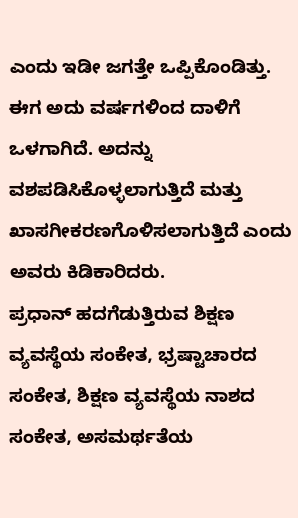ಎಂದು ಇಡೀ ಜಗತ್ತೇ ಒಪ್ಪಿಕೊಂಡಿತ್ತು. ಈಗ ಅದು ವರ್ಷಗಳಿಂದ ದಾಳಿಗೆ ಒಳಗಾಗಿದೆ. ಅದನ್ನು ವಶಪಡಿಸಿಕೊಳ್ಳಲಾಗುತ್ತಿದೆ ಮತ್ತು ಖಾಸಗೀಕರಣಗೊಳಿಸಲಾಗುತ್ತಿದೆ ಎಂದು ಅವರು ಕಿಡಿಕಾರಿದರು.
ಪ್ರಧಾನ್ ಹದಗೆಡುತ್ತಿರುವ ಶಿಕ್ಷಣ ವ್ಯವಸ್ಥೆಯ ಸಂಕೇತ, ಭ್ರಷ್ಟಾಚಾರದ ಸಂಕೇತ, ಶಿಕ್ಷಣ ವ್ಯವಸ್ಥೆಯ ನಾಶದ ಸಂಕೇತ, ಅಸಮರ್ಥತೆಯ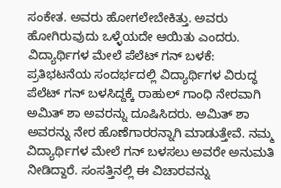ಸಂಕೇತ. ಅವರು ಹೋಗಲೇಬೇಕಿತ್ತು. ಅವರು ಹೋಗಿರುವುದು ಒಳ್ಳೆಯದೇ ಆಯಿತು ಎಂದರು.
ವಿದ್ಯಾರ್ಥಿಗಳ ಮೇಲೆ ಪೆಲೆಟ್ ಗನ್ ಬಳಕೆ:
ಪ್ರತಿಭಟನೆಯ ಸಂದರ್ಭದಲ್ಲಿ ವಿದ್ಯಾರ್ಥಿಗಳ ವಿರುದ್ಧ ಪೆಲೆಟ್ ಗನ್ ಬಳಸಿದ್ದಕ್ಕೆ ರಾಹುಲ್ ಗಾಂಧಿ ನೇರವಾಗಿ ಅಮಿತ್ ಶಾ ಅವರನ್ನು ದೂಷಿಸಿದರು. ಅಮಿತ್ ಶಾ ಅವರನ್ನು ನೇರ ಹೊಣೆಗಾರರನ್ನಾಗಿ ಮಾಡುತ್ತೇವೆ. ನಮ್ಮ ವಿದ್ಯಾರ್ಥಿಗಳ ಮೇಲೆ ಗನ್ ಬಳಸಲು ಅವರೇ ಅನುಮತಿ ನೀಡಿದ್ದಾರೆ. ಸಂಸತ್ತಿನಲ್ಲಿ ಈ ವಿಚಾರವನ್ನು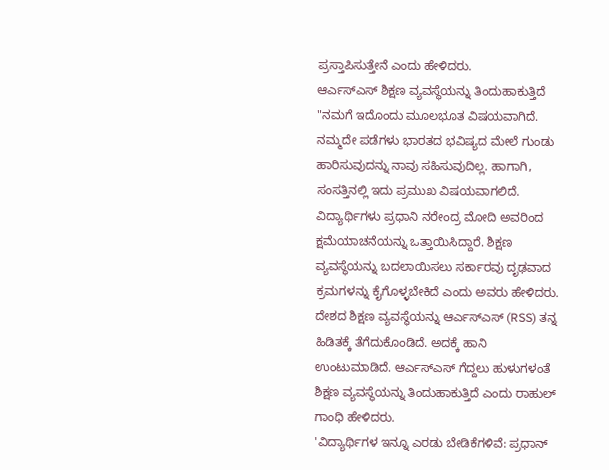ಪ್ರಸ್ತಾಪಿಸುತ್ತೇನೆ ಎಂದು ಹೇಳಿದರು.
ಆರ್ಎಸ್ಎಸ್ ಶಿಕ್ಷಣ ವ್ಯವಸ್ಥೆಯನ್ನು ತಿಂದುಹಾಕುತ್ತಿದೆ
"ನಮಗೆ ಇದೊಂದು ಮೂಲಭೂತ ವಿಷಯವಾಗಿದೆ. ನಮ್ಮದೇ ಪಡೆಗಳು ಭಾರತದ ಭವಿಷ್ಯದ ಮೇಲೆ ಗುಂಡು ಹಾರಿಸುವುದನ್ನು ನಾವು ಸಹಿಸುವುದಿಲ್ಲ. ಹಾಗಾಗಿ, ಸಂಸತ್ತಿನಲ್ಲಿ ಇದು ಪ್ರಮುಖ ವಿಷಯವಾಗಲಿದೆ. ವಿದ್ಯಾರ್ಥಿಗಳು ಪ್ರಧಾನಿ ನರೇಂದ್ರ ಮೋದಿ ಅವರಿಂದ ಕ್ಷಮೆಯಾಚನೆಯನ್ನು ಒತ್ತಾಯಿಸಿದ್ದಾರೆ. ಶಿಕ್ಷಣ ವ್ಯವಸ್ಥೆಯನ್ನು ಬದಲಾಯಿಸಲು ಸರ್ಕಾರವು ದೃಢವಾದ ಕ್ರಮಗಳನ್ನು ಕೈಗೊಳ್ಳಬೇಕಿದೆ ಎಂದು ಅವರು ಹೇಳಿದರು. ದೇಶದ ಶಿಕ್ಷಣ ವ್ಯವಸ್ಥೆಯನ್ನು ಆರ್ಎಸ್ಎಸ್ (RSS) ತನ್ನ ಹಿಡಿತಕ್ಕೆ ತೆಗೆದುಕೊಂಡಿದೆ. ಅದಕ್ಕೆ ಹಾನಿ ಉಂಟುಮಾಡಿದೆ. ಆರ್ಎಸ್ಎಸ್ ಗೆದ್ದಲು ಹುಳುಗಳಂತೆ ಶಿಕ್ಷಣ ವ್ಯವಸ್ಥೆಯನ್ನು ತಿಂದುಹಾಕುತ್ತಿದೆ ಎಂದು ರಾಹುಲ್ ಗಾಂಧಿ ಹೇಳಿದರು.
'ವಿದ್ಯಾರ್ಥಿಗಳ ಇನ್ನೂ ಎರಡು ಬೇಡಿಕೆಗಳಿವೆ: ಪ್ರಧಾನ್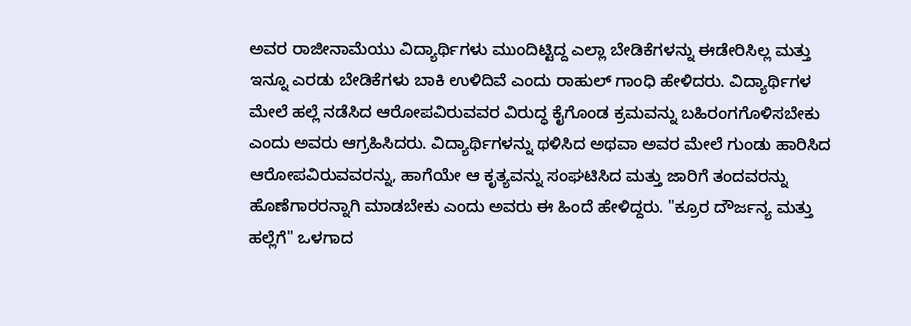ಅವರ ರಾಜೀನಾಮೆಯು ವಿದ್ಯಾರ್ಥಿಗಳು ಮುಂದಿಟ್ಟಿದ್ದ ಎಲ್ಲಾ ಬೇಡಿಕೆಗಳನ್ನು ಈಡೇರಿಸಿಲ್ಲ ಮತ್ತು ಇನ್ನೂ ಎರಡು ಬೇಡಿಕೆಗಳು ಬಾಕಿ ಉಳಿದಿವೆ ಎಂದು ರಾಹುಲ್ ಗಾಂಧಿ ಹೇಳಿದರು. ವಿದ್ಯಾರ್ಥಿಗಳ ಮೇಲೆ ಹಲ್ಲೆ ನಡೆಸಿದ ಆರೋಪವಿರುವವರ ವಿರುದ್ಧ ಕೈಗೊಂಡ ಕ್ರಮವನ್ನು ಬಹಿರಂಗಗೊಳಿಸಬೇಕು ಎಂದು ಅವರು ಆಗ್ರಹಿಸಿದರು. ವಿದ್ಯಾರ್ಥಿಗಳನ್ನು ಥಳಿಸಿದ ಅಥವಾ ಅವರ ಮೇಲೆ ಗುಂಡು ಹಾರಿಸಿದ ಆರೋಪವಿರುವವರನ್ನು, ಹಾಗೆಯೇ ಆ ಕೃತ್ಯವನ್ನು ಸಂಘಟಿಸಿದ ಮತ್ತು ಜಾರಿಗೆ ತಂದವರನ್ನು ಹೊಣೆಗಾರರನ್ನಾಗಿ ಮಾಡಬೇಕು ಎಂದು ಅವರು ಈ ಹಿಂದೆ ಹೇಳಿದ್ದರು. "ಕ್ರೂರ ದೌರ್ಜನ್ಯ ಮತ್ತು ಹಲ್ಲೆಗೆ" ಒಳಗಾದ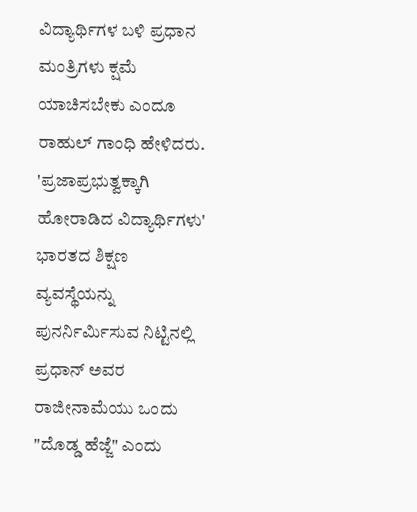ವಿದ್ಯಾರ್ಥಿಗಳ ಬಳಿ ಪ್ರಧಾನ ಮಂತ್ರಿಗಳು ಕ್ಷಮೆ ಯಾಚಿಸಬೇಕು ಎಂದೂ ರಾಹುಲ್ ಗಾಂಧಿ ಹೇಳಿದರು.
'ಪ್ರಜಾಪ್ರಭುತ್ವಕ್ಕಾಗಿ ಹೋರಾಡಿದ ವಿದ್ಯಾರ್ಥಿಗಳು'
ಭಾರತದ ಶಿಕ್ಷಣ ವ್ಯವಸ್ಥೆಯನ್ನು ಪುನರ್ನಿರ್ಮಿಸುವ ನಿಟ್ಟಿನಲ್ಲಿ ಪ್ರಧಾನ್ ಅವರ ರಾಜೀನಾಮೆಯು ಒಂದು "ದೊಡ್ಡ ಹೆಜ್ಜೆ" ಎಂದು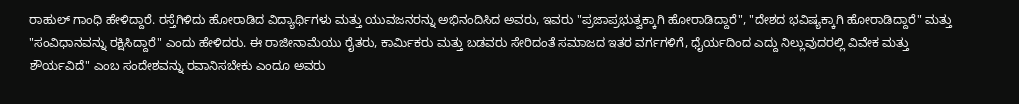ರಾಹುಲ್ ಗಾಂಧಿ ಹೇಳಿದ್ದಾರೆ. ರಸ್ತೆಗಿಳಿದು ಹೋರಾಡಿದ ವಿದ್ಯಾರ್ಥಿಗಳು ಮತ್ತು ಯುವಜನರನ್ನು ಅಭಿನಂದಿಸಿದ ಅವರು, ಇವರು "ಪ್ರಜಾಪ್ರಭುತ್ವಕ್ಕಾಗಿ ಹೋರಾಡಿದ್ದಾರೆ", "ದೇಶದ ಭವಿಷ್ಯಕ್ಕಾಗಿ ಹೋರಾಡಿದ್ದಾರೆ" ಮತ್ತು "ಸಂವಿಧಾನವನ್ನು ರಕ್ಷಿಸಿದ್ದಾರೆ" ಎಂದು ಹೇಳಿದರು. ಈ ರಾಜೀನಾಮೆಯು ರೈತರು, ಕಾರ್ಮಿಕರು ಮತ್ತು ಬಡವರು ಸೇರಿದಂತೆ ಸಮಾಜದ ಇತರ ವರ್ಗಗಳಿಗೆ, ಧೈರ್ಯದಿಂದ ಎದ್ದು ನಿಲ್ಲುವುದರಲ್ಲಿ ವಿವೇಕ ಮತ್ತು ಶೌರ್ಯವಿದೆ" ಎಂಬ ಸಂದೇಶವನ್ನು ರವಾನಿಸಬೇಕು ಎಂದೂ ಅವರು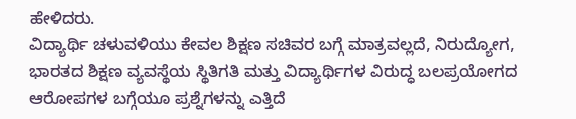ಹೇಳಿದರು.
ವಿದ್ಯಾರ್ಥಿ ಚಳುವಳಿಯು ಕೇವಲ ಶಿಕ್ಷಣ ಸಚಿವರ ಬಗ್ಗೆ ಮಾತ್ರವಲ್ಲದೆ, ನಿರುದ್ಯೋಗ, ಭಾರತದ ಶಿಕ್ಷಣ ವ್ಯವಸ್ಥೆಯ ಸ್ಥಿತಿಗತಿ ಮತ್ತು ವಿದ್ಯಾರ್ಥಿಗಳ ವಿರುದ್ಧ ಬಲಪ್ರಯೋಗದ ಆರೋಪಗಳ ಬಗ್ಗೆಯೂ ಪ್ರಶ್ನೆಗಳನ್ನು ಎತ್ತಿದೆ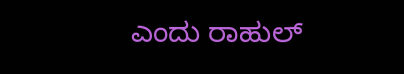ಎಂದು ರಾಹುಲ್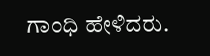ಗಾಂಧಿ ಹೇಳಿದರು.